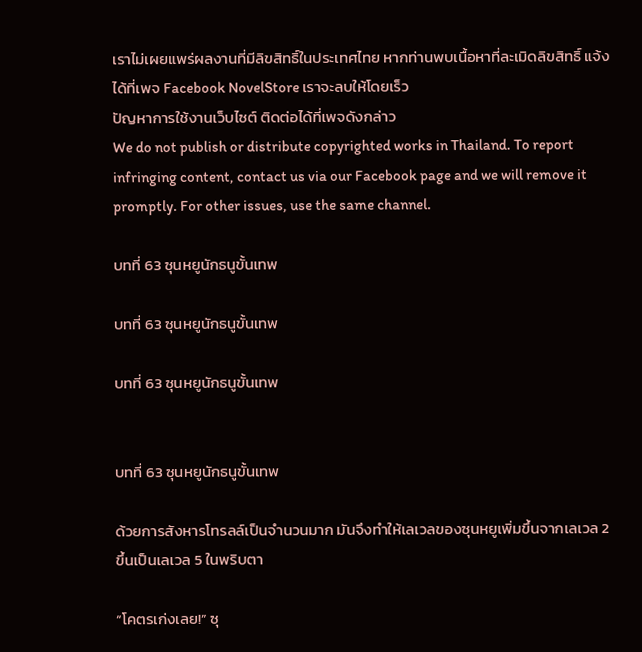เราไม่เผยแพร่ผลงานที่มีลิขสิทธิ์ในประเทศไทย หากท่านพบเนื้อหาที่ละเมิดลิขสิทธิ์ แจ้งได้ที่เพจ Facebook NovelStore เราจะลบให้โดยเร็ว
ปัญหาการใช้งานเว็บไซต์ ติดต่อได้ที่เพจดังกล่าว
We do not publish or distribute copyrighted works in Thailand. To report infringing content, contact us via our Facebook page and we will remove it promptly. For other issues, use the same channel.

บทที่ 63 ซุนหยูนักธนูขั้นเทพ

บทที่ 63 ซุนหยูนักธนูขั้นเทพ

บทที่ 63 ซุนหยูนักธนูขั้นเทพ


บทที่ 63 ซุนหยูนักธนูขั้นเทพ

ด้วยการสังหารโทรลล์เป็นจำนวนมาก มันจึงทำให้เลเวลของซุนหยูเพิ่มขึ้นจากเลเวล 2 ขึ้นเป็นเลเวล 5 ในพริบตา

“โคตรเก่งเลย!” ซุ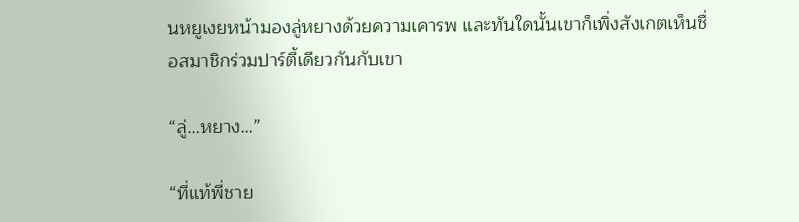นหยูเงยหน้ามองลู่หยางด้วยความเคารพ และทันใดนั้นเขาก็เพิ่งสังเกตเห็นชื่อสมาชิกร่วมปาร์ตี้เดียวกันกับเขา

“ลู่…หยาง…”

“ที่แท้พี่ชาย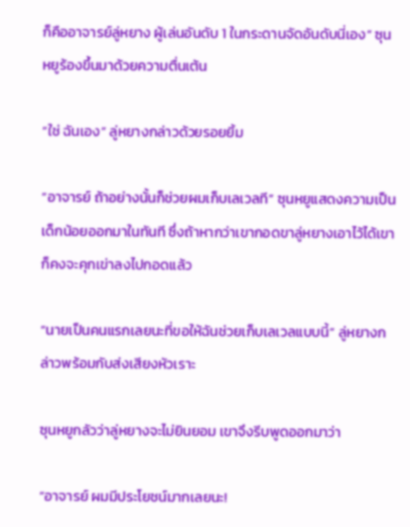ก็คืออาจารย์ลู่หยาง ผู้เล่นอันดับ 1 ในกระดานจัดอันดับนี่เอง” ซุนหยูร้องขึ้นมาด้วยความตื่นเต้น

“ใช่ ฉันเอง” ลู่หยางกล่าวด้วยรอยยิ้ม

“อาจารย์ ถ้าอย่างนั้นก็ช่วยผมเก็บเลเวลที” ซุนหยูแสดงความเป็นเด็กน้อยออกมาในทันที ซึ่งถ้าหากว่าเขากอดขาลู่หยางเอาไว้ได้เขาก็คงจะคุกเข่าลงไปกอดแล้ว

“นายเป็นคนแรกเลยนะที่ขอให้ฉันช่วยเก็บเลเวลแบบนี้” ลู่หยางกล่าวพร้อมกับส่งเสียงหัวเราะ

ซุนหยูกลัวว่าลู่หยางจะไม่ยินยอม เขาจึงรีบพูดออกมาว่า

“อาจารย์ ผมมีประโยชน์มากเลยนะ!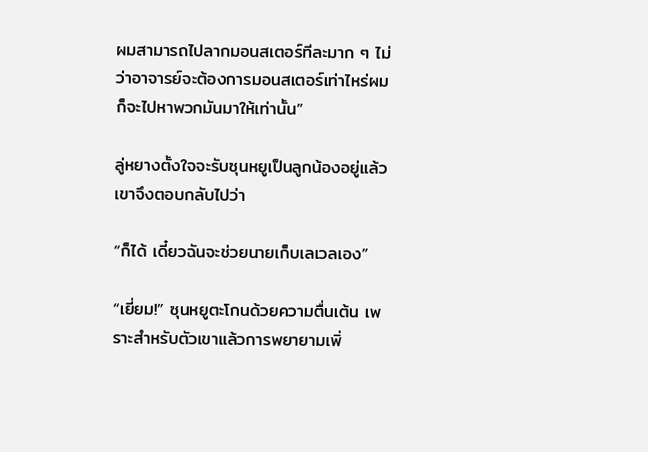ผมสามารถไปลากมอนสเตอร์ทีละมาก ๆ ไม่ว่าอาจารย์จะต้องการมอนสเตอร์เท่าไหร่ผมก็จะไปหาพวกมันมาให้เท่านั้น”

ลู่หยางตั้งใจจะรับซุนหยูเป็นลูกน้องอยู่แล้ว เขาจึงตอบกลับไปว่า

“ก็ได้ เดี๋ยวฉันจะช่วยนายเก็บเลเวลเอง”

“เยี่ยม!” ซุนหยูตะโกนด้วยความตื่นเต้น เพราะสำหรับตัวเขาแล้วการพยายามเพิ่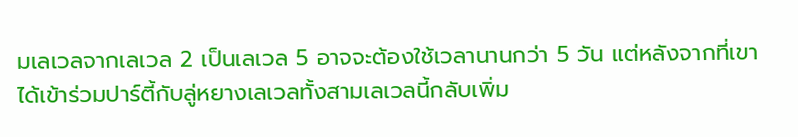มเลเวลจากเลเวล 2 เป็นเลเวล 5 อาจจะต้องใช้เวลานานกว่า 5 วัน แต่หลังจากที่เขาได้เข้าร่วมปาร์ตี้กับลู่หยางเลเวลทั้งสามเลเวลนี้กลับเพิ่ม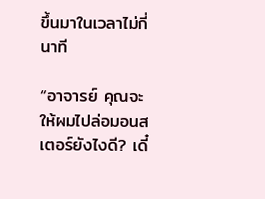ขึ้นมาในเวลาไม่กี่นาที

“อาจารย์ คุณจะให้ผมไปล่อมอนสเตอร์ยังไงดี? เดี๋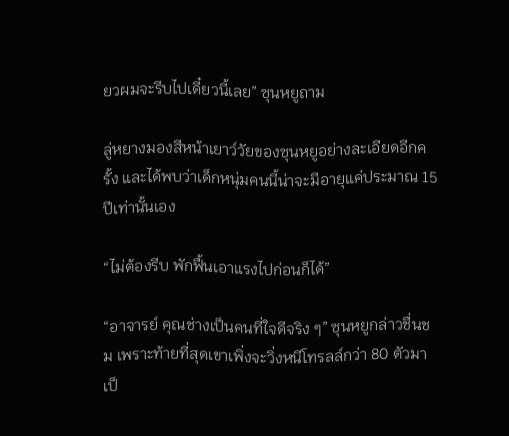ยวผมจะรีบไปเดี๋ยวนี้เลย” ซุนหยูถาม

ลู่หยางมองสีหน้าเยาว์วัยของซุนหยูอย่างละเอียดอีกครั้ง และได้พบว่าเด็กหนุ่มคนนี้น่าจะมีอายุแค่ประมาณ 15 ปีเท่านั้นเอง

“ไม่ต้องรีบ พักฟื้นเอาแรงไปก่อนก็ได้”

“อาจารย์ คุณช่างเป็นคนที่ใจดีจริง ๆ” ซุนหยูกล่าวชื่นชม เพราะท้ายที่สุดเขาเพิ่งจะวิ่งหนีโทรลล์กว่า 80 ตัวมาเป็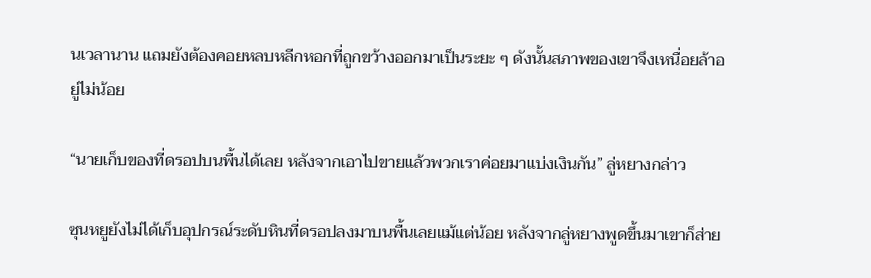นเวลานาน แถมยังต้องคอยหลบหลีกหอกที่ถูกขว้างออกมาเป็นระยะ ๆ ดังนั้นสภาพของเขาจึงเหนื่อยล้าอยู่ไม่น้อย

“นายเก็บของที่ดรอปบนพื้นได้เลย หลังจากเอาไปขายแล้วพวกเราค่อยมาแบ่งเงินกัน” ลู่หยางกล่าว

ซุนหยูยังไม่ได้เก็บอุปกรณ์ระดับหินที่ดรอปลงมาบนพื้นเลยแม้แต่น้อย หลังจากลู่หยางพูดขึ้นมาเขาก็ส่าย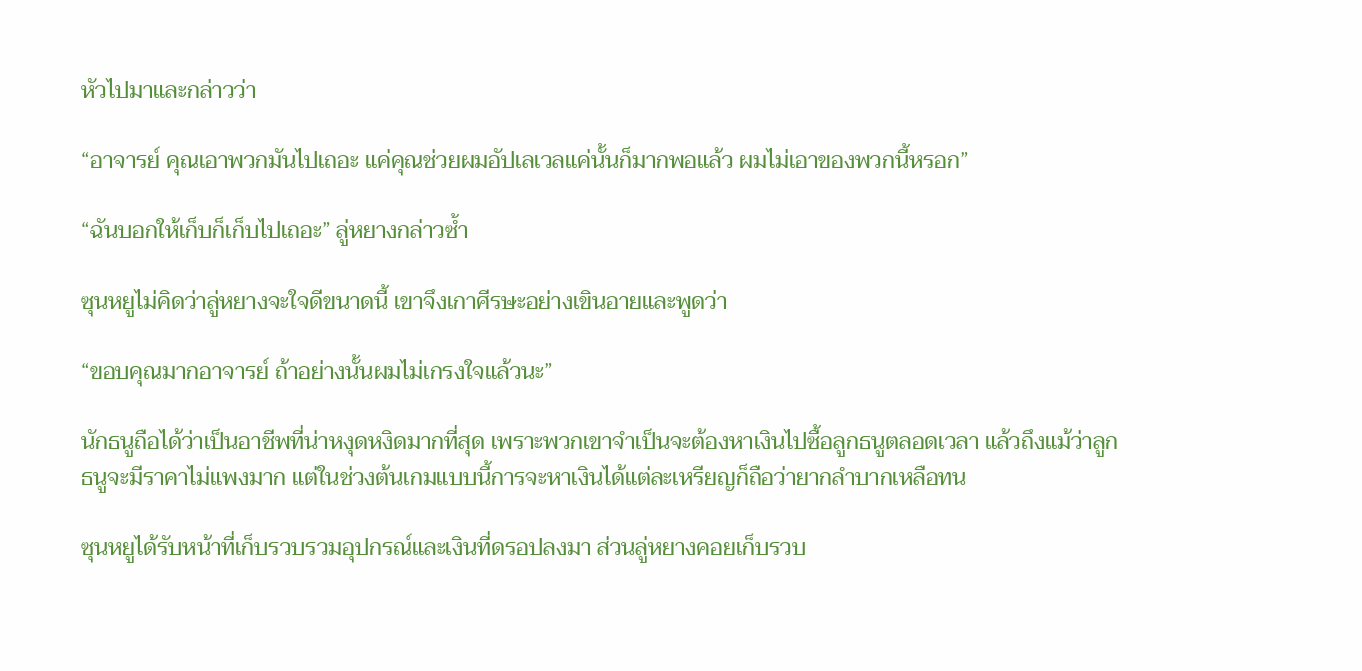หัวไปมาและกล่าวว่า

“อาจารย์ คุณเอาพวกมันไปเถอะ แค่คุณช่วยผมอัปเลเวลแค่นั้นก็มากพอแล้ว ผมไม่เอาของพวกนี้หรอก”

“ฉันบอกให้เก็บก็เก็บไปเถอะ” ลู่หยางกล่าวซ้ำ

ซุนหยูไม่คิดว่าลู่หยางจะใจดีขนาดนี้ เขาจึงเกาศีรษะอย่างเขินอายและพูดว่า

“ขอบคุณมากอาจารย์ ถ้าอย่างนั้นผมไม่เกรงใจแล้วนะ”

นักธนูถือได้ว่าเป็นอาชีพที่น่าหงุดหงิดมากที่สุด เพราะพวกเขาจำเป็นจะต้องหาเงินไปซื้อลูกธนูตลอดเวลา แล้วถึงแม้ว่าลูกธนูจะมีราคาไม่แพงมาก แต่ในช่วงต้นเกมแบบนี้การจะหาเงินได้แต่ละเหรียญก็ถือว่ายากลำบากเหลือทน

ซุนหยูได้รับหน้าที่เก็บรวบรวมอุปกรณ์และเงินที่ดรอปลงมา ส่วนลู่หยางคอยเก็บรวบ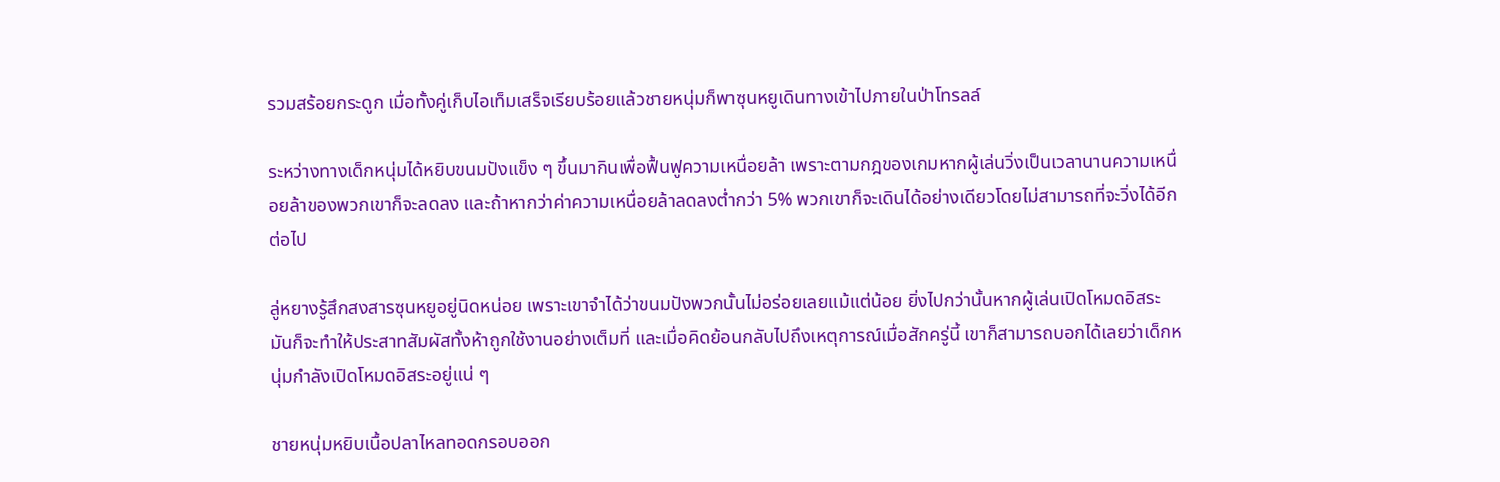รวมสร้อยกระดูก เมื่อทั้งคู่เก็บไอเท็มเสร็จเรียบร้อยแล้วชายหนุ่มก็พาซุนหยูเดินทางเข้าไปภายในป่าโทรลล์

ระหว่างทางเด็กหนุ่มได้หยิบขนมปังแข็ง ๆ ขึ้นมากินเพื่อฟื้นฟูความเหนื่อยล้า เพราะตามกฎของเกมหากผู้เล่นวิ่งเป็นเวลานานความเหนื่อยล้าของพวกเขาก็จะลดลง และถ้าหากว่าค่าความเหนื่อยล้าลดลงต่ำกว่า 5% พวกเขาก็จะเดินได้อย่างเดียวโดยไม่สามารถที่จะวิ่งได้อีกต่อไป

ลู่หยางรู้สึกสงสารซุนหยูอยู่นิดหน่อย เพราะเขาจำได้ว่าขนมปังพวกนั้นไม่อร่อยเลยแม้แต่น้อย ยิ่งไปกว่านั้นหากผู้เล่นเปิดโหมดอิสระ มันก็จะทำให้ประสาทสัมผัสทั้งห้าถูกใช้งานอย่างเต็มที่ และเมื่อคิดย้อนกลับไปถึงเหตุการณ์เมื่อสักครู่นี้ เขาก็สามารถบอกได้เลยว่าเด็กหนุ่มกำลังเปิดโหมดอิสระอยู่แน่ ๆ

ชายหนุ่มหยิบเนื้อปลาไหลทอดกรอบออก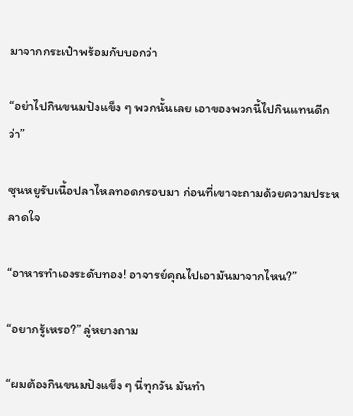มาจากกระเป๋าพร้อมกับบอกว่า

“อย่าไปกินขนมปังแข็ง ๆ พวกนั้นเลย เอาของพวกนี้ไปกินแทนดีกว่า”

ซุนหยูรับเนื้อปลาไหลทอดกรอบมา ก่อนที่เขาจะถามด้วยความประหลาดใจ

“อาหารทำเองระดับทอง! อาจารย์คุณไปเอามันมาจากไหน?”

“อยากรู้เหรอ?” ลู่หยางถาม

“ผมต้องกินขนมปังแข็ง ๆ นี่ทุกวัน มันทำ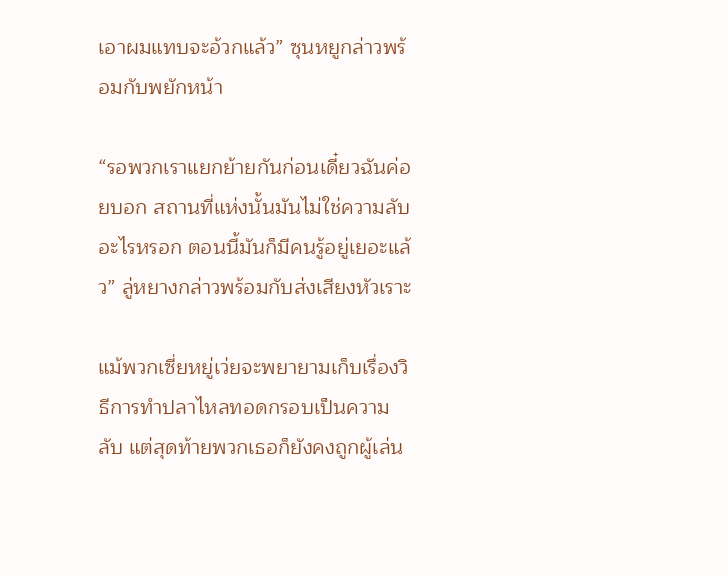เอาผมแทบจะอ้วกแล้ว” ซุนหยูกล่าวพร้อมกับพยักหน้า

“รอพวกเราแยกย้ายกันก่อนเดี๋ยวฉันค่อยบอก สถานที่แห่งนั้นมันไม่ใช่ความลับอะไรหรอก ตอนนี้มันก็มีคนรู้อยู่เยอะแล้ว” ลู่หยางกล่าวพร้อมกับส่งเสียงหัวเราะ

แม้พวกเซี่ยหยู่เว่ยจะพยายามเก็บเรื่องวิธีการทำปลาไหลทอดกรอบเป็นความลับ แต่สุดท้ายพวกเธอก็ยังคงถูกผู้เล่น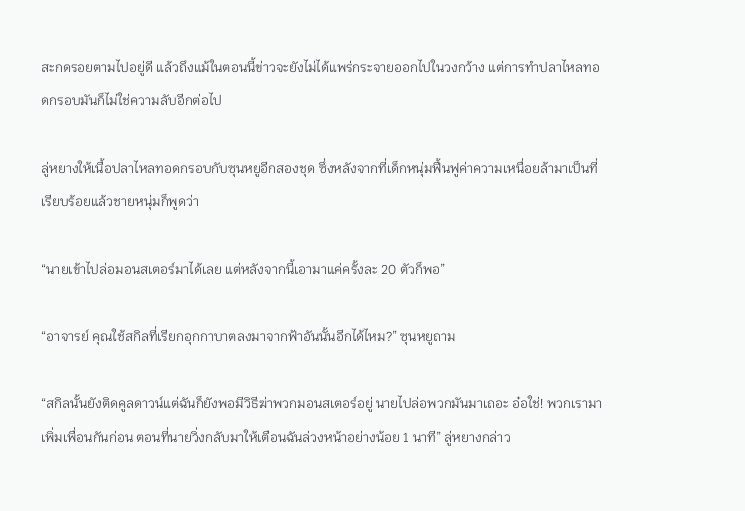สะกดรอยตามไปอยู่ดี แล้วถึงแม้ในตอนนี้ข่าวจะยังไม่ได้แพร่กระจายออกไปในวงกว้าง แต่การทำปลาไหลทอดกรอบมันก็ไม่ใช่ความลับอีกต่อไป

ลู่หยางให้เนื้อปลาไหลทอดกรอบกับซุนหยูอีกสองชุด ซึ่งหลังจากที่เด็กหนุ่มฟื้นฟูค่าความเหนื่อยล้ามาเป็นที่เรียบร้อยแล้วชายหนุ่มก็พูดว่า

“นายเข้าไปล่อมอนสเตอร์มาได้เลย แต่หลังจากนี้เอามาแค่ครั้งละ 20 ตัวก็พอ”

“อาจารย์ คุณใช้สกิลที่เรียกอุกกาบาตลงมาจากฟ้าอันนั้นอีกได้ไหม?” ซุนหยูถาม

“สกิลนั้นยังติดคูลดาวน์แต่ฉันก็ยังพอมีวิธีฆ่าพวกมอนสเตอร์อยู่ นายไปล่อพวกมันมาเถอะ อ๋อใช่! พวกเรามาเพิ่มเพื่อนกันก่อน ตอนที่นายวิ่งกลับมาให้เตือนฉันล่วงหน้าอย่างน้อย 1 นาที” ลู่หยางกล่าว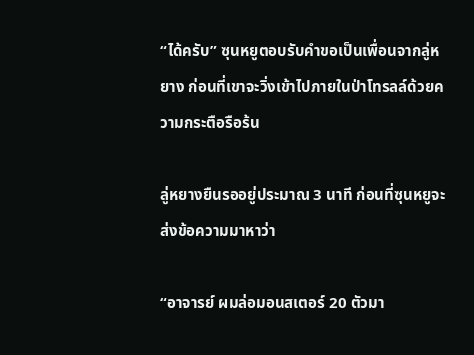“ได้ครับ” ซุนหยูตอบรับคำขอเป็นเพื่อนจากลู่หยาง ก่อนที่เขาจะวิ่งเข้าไปภายในป่าโทรลล์ด้วยความกระตือรือร้น

ลู่หยางยืนรออยู่ประมาณ 3 นาที ก่อนที่ซุนหยูจะส่งข้อความมาหาว่า

“อาจารย์ ผมล่อมอนสเตอร์ 20 ตัวมา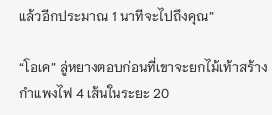แล้วอีกประมาณ 1 นาทีจะไปถึงคุณ”

“โอเค” ลู่หยางตอบก่อนที่เขาจะยกไม้เท้าสร้างกำแพงไฟ 4 เส้นในระยะ 20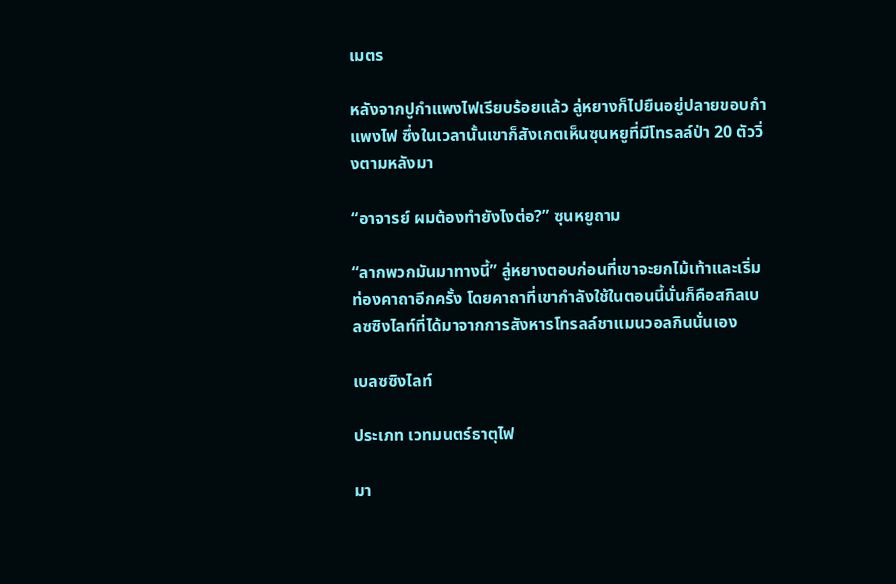เมตร

หลังจากปูกำแพงไฟเรียบร้อยแล้ว ลู่หยางก็ไปยืนอยู่ปลายขอบกำแพงไฟ ซึ่งในเวลานั้นเขาก็สังเกตเห็นซุนหยูที่มีโทรลล์ป่า 20 ตัววิ่งตามหลังมา

“อาจารย์ ผมต้องทำยังไงต่อ?” ซุนหยูถาม

“ลากพวกมันมาทางนี้” ลู่หยางตอบก่อนที่เขาจะยกไม้เท้าและเริ่มท่องคาถาอีกครั้ง โดยคาถาที่เขากำลังใช้ในตอนนี้นั่นก็คือสกิลเบลซซิงไลท์ที่ได้มาจากการสังหารโทรลล์ชาแมนวอลกินนั่นเอง

เบลซซิงไลท์

ประเภท เวทมนตร์ธาตุไฟ

มา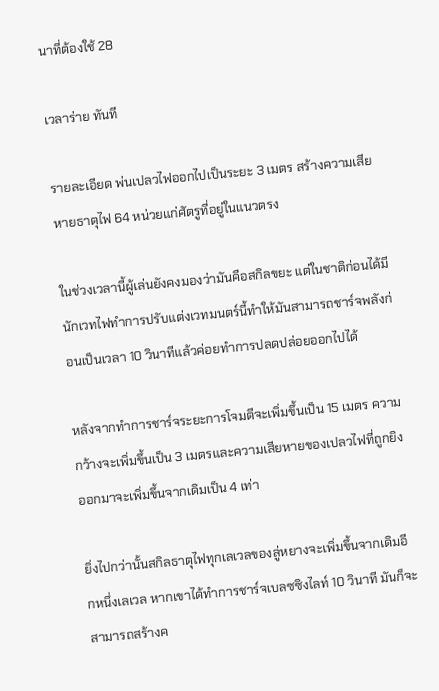นาที่ต้องใช้ 28

เวลาร่าย ทันที

รายละเอียด พ่นเปลวไฟออกไปเป็นระยะ 3 เมตร สร้างความเสียหายธาตุไฟ 64 หน่วยแก่ศัตรูที่อยู่ในแนวตรง

ในช่วงเวลานี้ผู้เล่นยังคงมองว่ามันคือสกิลขยะ แต่ในชาติก่อนได้มีนักเวทไฟทำการปรับแต่งเวทมนตร์นี้ทำให้มันสามารถชาร์จพลังก่อนเป็นเวลา 10 วินาทีแล้วค่อยทำการปลดปล่อยออกไปได้

หลังจากทำการชาร์จระยะการโจมตีจะเพิ่มขึ้นเป็น 15 เมตร ความกว้างจะเพิ่มขึ้นเป็น 3 เมตรและความเสียหายของเปลวไฟที่ถูกยิงออกมาจะเพิ่มขึ้นจากเดิมเป็น 4 เท่า

ยิ่งไปกว่านั้นสกิลธาตุไฟทุกเลเวลของลู่หยางจะเพิ่มขึ้นจากเดิมอีกหนึ่งเลเวล หากเขาได้ทำการชาร์จเบลซซิงไลท์ 10 วินาที มันก็จะสามารถสร้างค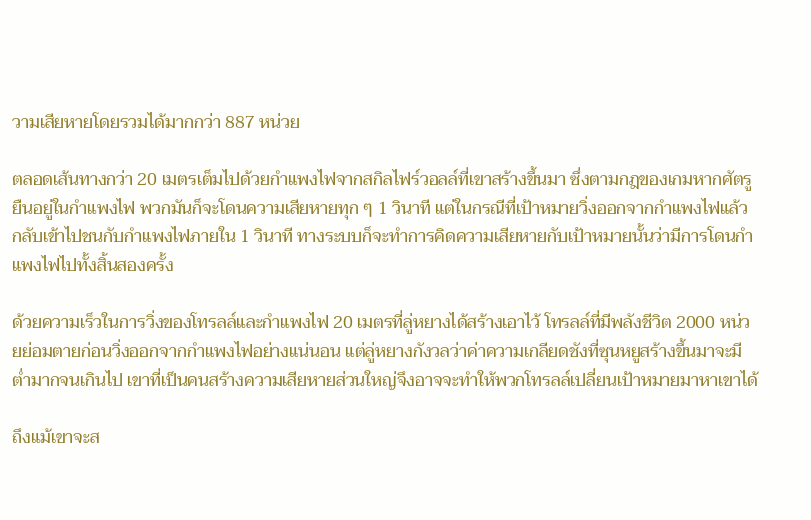วามเสียหายโดยรวมได้มากกว่า 887 หน่วย

ตลอดเส้นทางกว่า 20 เมตรเต็มไปด้วยกำแพงไฟจากสกิลไฟร์วอลล์ที่เขาสร้างขึ้นมา ซึ่งตามกฎของเกมหากศัตรูยืนอยู่ในกำแพงไฟ พวกมันก็จะโดนความเสียหายทุก ๆ 1 วินาที แต่ในกรณีที่เป้าหมายวิ่งออกจากกำแพงไฟแล้วกลับเข้าไปชนกับกำแพงไฟภายใน 1 วินาที ทางระบบก็จะทำการคิดความเสียหายกับเป้าหมายนั้นว่ามีการโดนกำแพงไฟไปทั้งสิ้นสองครั้ง

ด้วยความเร็วในการวิ่งของโทรลล์และกำแพงไฟ 20 เมตรที่ลู่หยางได้สร้างเอาไว้ โทรลล์ที่มีพลังชีวิต 2000 หน่วยย่อมตายก่อนวิ่งออกจากกำแพงไฟอย่างแน่นอน แต่ลู่หยางกังวลว่าค่าความเกลียดชังที่ซุนหยูสร้างขึ้นมาจะมีต่ำมากจนเกินไป เขาที่เป็นคนสร้างความเสียหายส่วนใหญ่จึงอาจจะทำให้พวกโทรลล์เปลี่ยนเป้าหมายมาหาเขาได้

ถึงแม้เขาจะส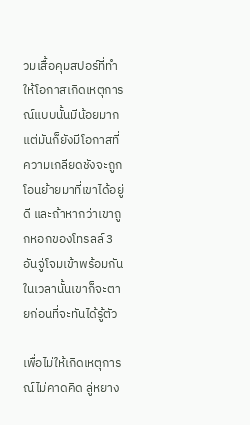วมเสื้อคุมสปอร์ที่ทำให้โอกาสเกิดเหตุการณ์แบบนั้นมีน้อยมาก แต่มันก็ยังมีโอกาสที่ความเกลียดชังจะถูกโอนย้ายมาที่เขาได้อยู่ดี และถ้าหากว่าเขาถูกหอกของโทรลล์ 3 อันจู่โจมเข้าพร้อมกัน ในเวลานั้นเขาก็จะตายก่อนที่จะทันได้รู้ตัว

เพื่อไม่ให้เกิดเหตุการณ์ไม่คาดคิด ลู่หยาง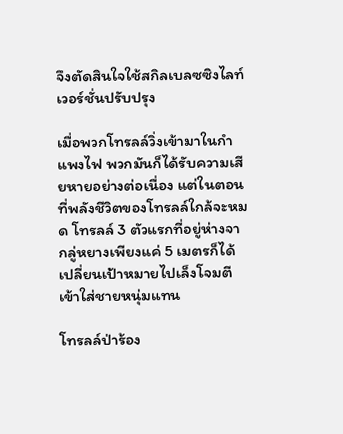จึงตัดสินใจใช้สกิลเบลซซิงไลท์เวอร์ชั่นปรับปรุง

เมื่อพวกโทรลล์วิ่งเข้ามาในกำแพงไฟ พวกมันก็ได้รับความเสียหายอย่างต่อเนื่อง แต่ในตอนที่พลังชีวิตของโทรลล์ใกล้จะหมด โทรลล์ 3 ตัวแรกที่อยู่ห่างจากลู่หยางเพียงแค่ 5 เมตรก็ได้เปลี่ยนเป้าหมายไปเล็งโจมตีเข้าใส่ชายหนุ่มแทน

โทรลล์ป่าร้อง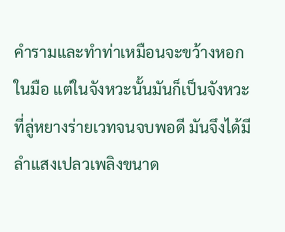คำรามและทำท่าเหมือนจะขว้างหอกในมือ แต่ในจังหวะนั้นมันก็เป็นจังหวะที่ลู่หยางร่ายเวทจนจบพอดี มันจึงได้มีลำแสงเปลวเพลิงขนาด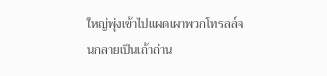ใหญ่พุ่งเข้าไปแผดเผาพวกโทรลล์จนกลายเป็นเถ้าถ่าน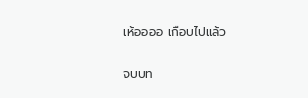เห้ออออ เกือบไปแล้ว

จบบท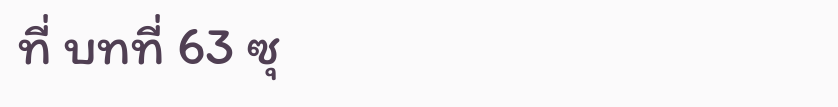ที่ บทที่ 63 ซุ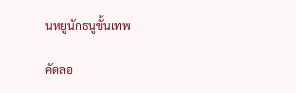นหยูนักธนูขั้นเทพ

คัดลอ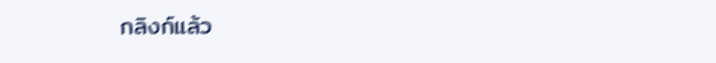กลิงก์แล้ว